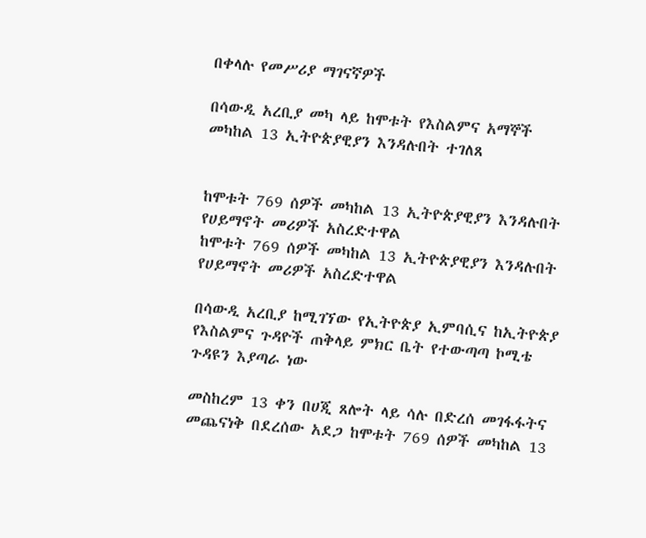በቀላሉ የመሥሪያ ማገናኛዎች

በሳውዲ አረቢያ መካ ላይ ከሞቱት የእስልምና አማኞች መካከል 13 ኢትዮጵያዊያን እንዳሉበት ተገለጸ


ከሞቱት 769 ሰዎች መካከል 13 ኢትዮጵያዊያን እንዳሉበት የሀይማኖት መሪዎች አስረድተዋል
ከሞቱት 769 ሰዎች መካከል 13 ኢትዮጵያዊያን እንዳሉበት የሀይማኖት መሪዎች አስረድተዋል

በሳውዲ አረቢያ ከሚገኘው የኢትዮጵያ ኢምባሲና ከኢትዮጵያ የእስልምና ጉዳዮች ጠቅላይ ምክር ቤት የተውጣጣ ኮሚቴ ጉዳዩን እያጣራ ነው

መስከረም 13 ቀን በሀጂ ጸሎት ላይ ሳሉ በድረሰ መገፋፋትና መጨናነቅ በደረሰው አደጋ ከሞቱት 769 ሰዎች መካከል 13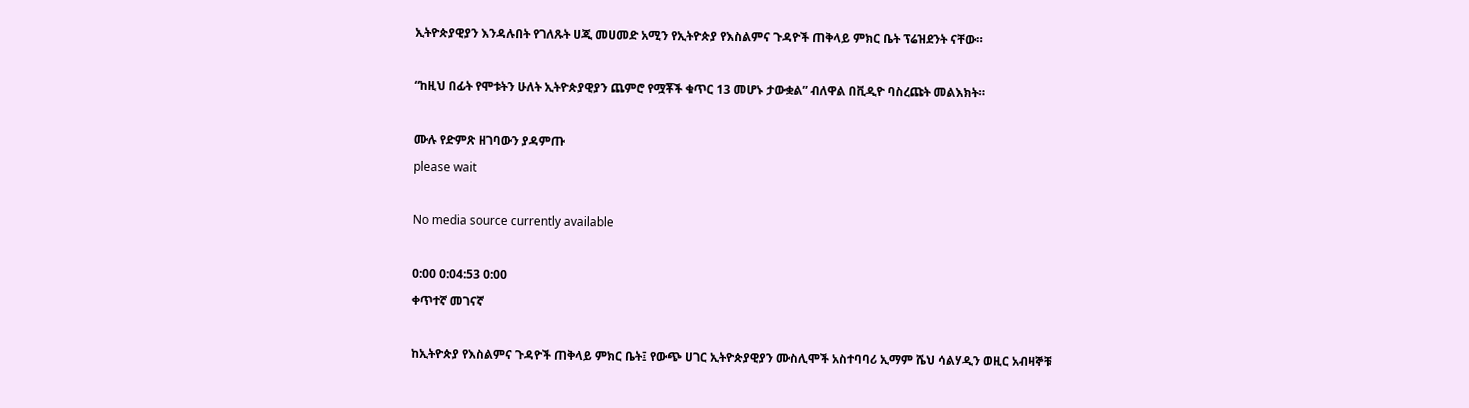ኢትዮጵያዊያን እንዳሉበት የገለጹት ሀጂ መሀመድ አሚን የኢትዮጵያ የእስልምና ጉዳዮች ጠቅላይ ምክር ቤት ፕሬዝደንት ናቸው።

“ከዚህ በፊት የሞቱትን ሁለት ኢትዮጵያዊያን ጨምሮ የሟቾች ቁጥር 13 መሆኑ ታውቋል” ብለዋል በቪዲዮ ባስረጩት መልእክት።

ሙሉ የድምጽ ዘገባውን ያዳምጡ
please wait

No media source currently available

0:00 0:04:53 0:00
ቀጥተኛ መገናኛ

ከኢትዮጵያ የእስልምና ጉዳዮች ጠቅላይ ምክር ቤት፤ የውጭ ሀገር ኢትዮጵያዊያን ሙስሊሞች አስተባባሪ ኢማም ሼህ ሳልሃዲን ወዚር አብዛኞቹ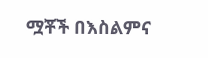ሟቾች በእስልምና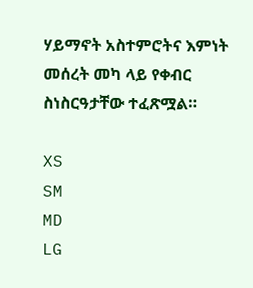ሃይማኖት አስተምሮትና እምነት መሰረት መካ ላይ የቀብር ስነስርዓታቸው ተፈጽሟል።

XS
SM
MD
LG